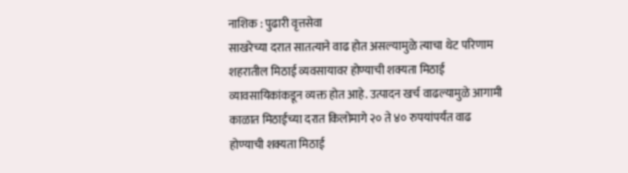नाशिक : पुढारी वृत्तसेवा
साखरेच्या दरात सातत्याने वाढ होत असल्यामुळे त्याचा थेट परिणाम शहरातील मिठाई व्यवसायावर होण्याची शक्यता मिठाई व्यावसायिकांकडून व्यक्त होत आहे. उत्पादन खर्च वाढल्यामुळे आगामी काळात मिठाईच्या दरात किलोमागे २० ते ४० रुपयांपर्यंत वाढ होण्याची शक्यता मिठाई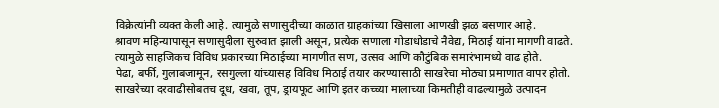विक्रेत्यांनी व्यक्त केली आहे. त्यामुळे सणासुदीच्या काळात ग्राहकांच्या खिसाला आणखी झळ बसणार आहे.
श्रावण महिन्यापासून सणासुदीला सुरुवात झाली असून, प्रत्येक सणाला गोडाधोडाचे नैवेद्य, मिठाई यांना मागणी वाढते. त्यामुळे साहजिकच विविध प्रकारच्या मिठाईच्या मागणीत सण, उत्सव आणि कौटुंबिक समारंभामध्ये वाढ होते.
पेढा, बर्फी, गुलाबजामून, रसगुल्ला यांच्यासह विविध मिठाई तयार करण्यासाठी साखरेचा मोठ्या प्रमाणात वापर होतो. साखरेच्या दरवाढीसोबतच दूध, खवा, तूप, ड्रायफूट आणि इतर कच्च्या मालाच्या किमतीही वाढल्यामुळे उत्पादन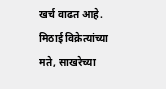खर्च वाढत आहे.
मिठाई विक्रेत्यांच्या मते, साखरेच्या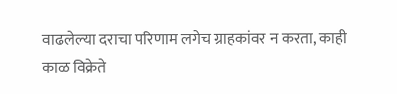वाढलेल्या दराचा परिणाम लगेच ग्राहकांवर न करता, काही काळ विक्रेते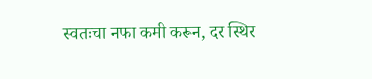स्वतःचा नफा कमी करून, दर स्थिर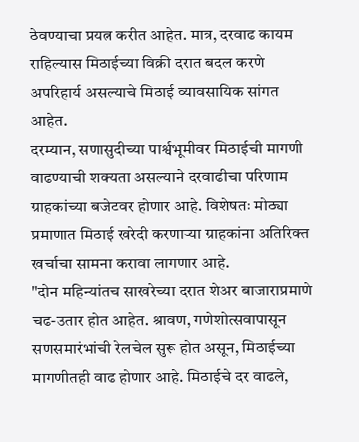ठेवण्याचा प्रयत्न करीत आहेत. मात्र, दरवाढ कायम राहिल्यास मिठाईच्या विक्री दरात बदल करणे अपरिहार्य असल्याचे मिठाई व्यावसायिक सांगत आहेत.
दरम्यान, सणासुदीच्या पार्श्वभूमीवर मिठाईची मागणी वाढण्याची शक्यता असल्याने दरवाढीचा परिणाम ग्राहकांच्या बजेटवर होणार आहे. विशेषतः मोठ्या प्रमाणात मिठाई खरेदी करणाऱ्या ग्राहकांना अतिरिक्त खर्चाचा सामना करावा लागणार आहे.
"दोन महिन्यांतच साखरेच्या दरात शेअर बाजाराप्रमाणे चढ-उतार होत आहेत. श्रावण, गणेशोत्सवापासून सणसमारंभांची रेलचेल सुरू होत असून, मिठाईच्या मागणीतही वाढ होणार आहे. मिठाईचे दर वाढले,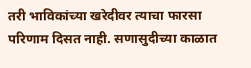तरी भाविकांच्या खरेदीवर त्याचा फारसा परिणाम दिसत नाही. सणासुदीच्या काळात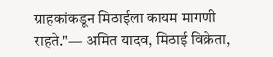ग्राहकांकडून मिठाईला कायम मागणी राहते."— अमित यादव, मिठाई विक्रेता,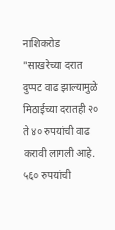नाशिकरोड
"साखरेच्या दरात दुप्पट वाढ झाल्यामुळे मिठाईच्या दरातही २० ते ४० रुपयांची वाढ करावी लागली आहे. ५६० रुपयांची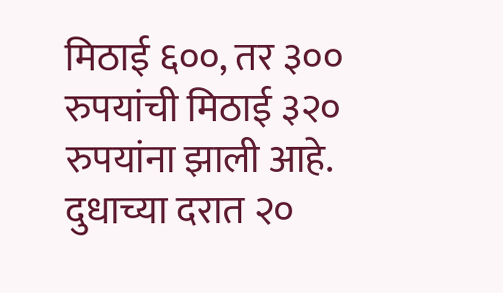मिठाई ६००, तर ३०० रुपयांची मिठाई ३२० रुपयांना झाली आहे. दुधाच्या दरात २०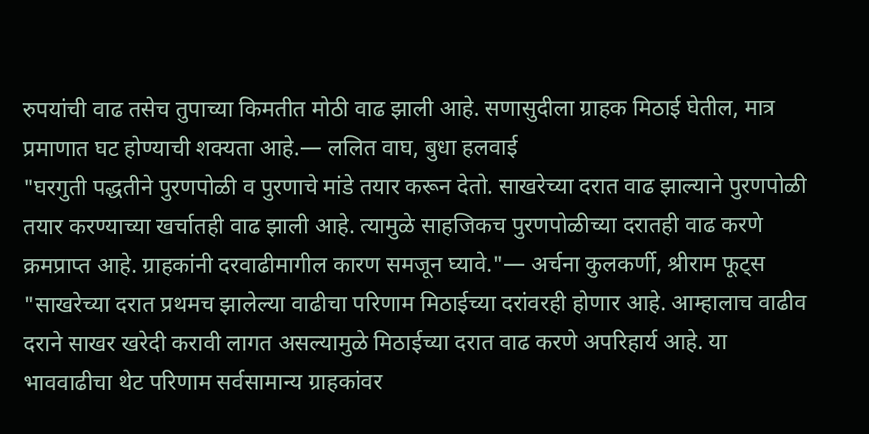रुपयांची वाढ तसेच तुपाच्या किमतीत मोठी वाढ झाली आहे. सणासुदीला ग्राहक मिठाई घेतील, मात्र प्रमाणात घट होण्याची शक्यता आहे.— ललित वाघ, बुधा हलवाई
"घरगुती पद्धतीने पुरणपोळी व पुरणाचे मांडे तयार करून देतो. साखरेच्या दरात वाढ झाल्याने पुरणपोळी तयार करण्याच्या खर्चातही वाढ झाली आहे. त्यामुळे साहजिकच पुरणपोळीच्या दरातही वाढ करणे क्रमप्राप्त आहे. ग्राहकांनी दरवाढीमागील कारण समजून घ्यावे."— अर्चना कुलकर्णी, श्रीराम फूट्स
"साखरेच्या दरात प्रथमच झालेल्या वाढीचा परिणाम मिठाईच्या दरांवरही होणार आहे. आम्हालाच वाढीव दराने साखर खरेदी करावी लागत असल्यामुळे मिठाईच्या दरात वाढ करणे अपरिहार्य आहे. या भाववाढीचा थेट परिणाम सर्वसामान्य ग्राहकांवर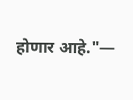होणार आहे."—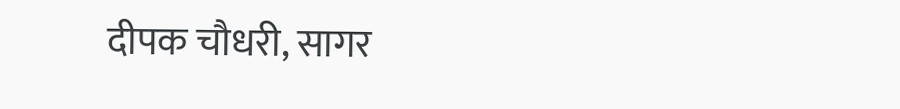दीपक चौधरी, सागर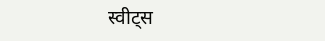स्वीट्स